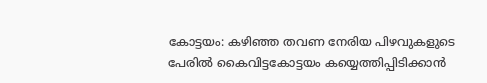കോട്ടയം: കഴിഞ്ഞ തവണ നേരിയ പിഴവുകളുടെ പേരിൽ കൈവിട്ടകോട്ടയം കയ്യെത്തിപ്പിടിക്കാൻ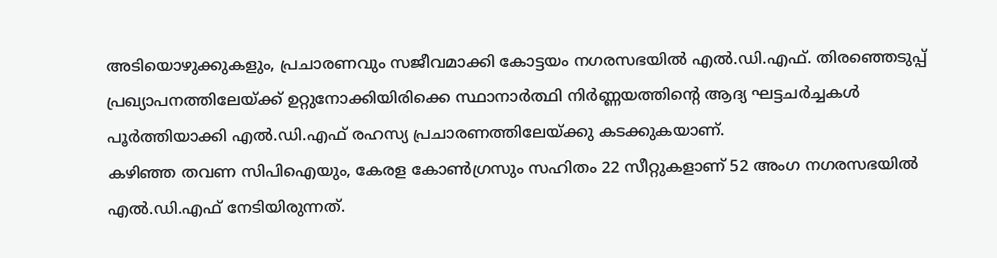അടിയൊഴുക്കുകളും, പ്രചാരണവും സജീവമാക്കി കോട്ടയം നഗരസഭയിൽ എൽ.ഡി.എഫ്. തിരഞ്ഞെടുപ്പ് പ്രഖ്യാപനത്തിലേയ്ക്ക് ഉറ്റുനോക്കിയിരിക്കെ സ്ഥാനാർത്ഥി നിർണ്ണയത്തിന്റെ ആദ്യ ഘട്ടചർച്ചകൾ പൂർത്തിയാക്കി എൽ.ഡി.എഫ് രഹസ്യ പ്രചാരണത്തിലേയ്ക്കു കടക്കുകയാണ്.
കഴിഞ്ഞ തവണ സിപിഐയും, കേരള കോൺഗ്രസും സഹിതം 22 സീറ്റുകളാണ് 52 അംഗ നഗരസഭയിൽ എൽ.ഡി.എഫ് നേടിയിരുന്നത്.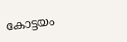കോട്ടയം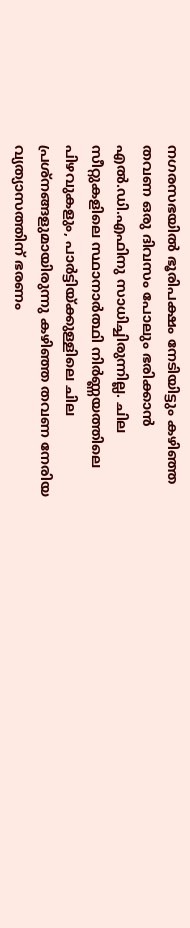നഗരസഭയിൽ ഭൂരിപക്ഷം നേടിയിട്ടും കഴിഞ്ഞ തവണ ഒരു ദിവസം പോലും ഭരിക്കാൻ എൽ.ഡി.എഫിനു സാധിച്ചിരുന്നില്ല. ചില സീറ്റുകളിലെ സ്ഥാനാർത്ഥി നിർണ്ണയത്തിലെ പിഴവുകളും, പാർട്ടിയ്ക്കുള്ളിലെ ചില പ്രശ്നങ്ങളുമായിരുന്നു കഴിഞ്ഞ തവണ നേരിയ വ്യത്യാസത്തിന് ഭരണം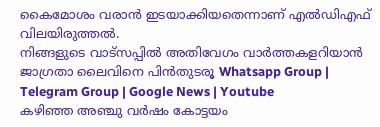കൈമോശം വരാൻ ഇടയാക്കിയതെന്നാണ് എൽഡിഎഫ് വിലയിരുത്തൽ.
നിങ്ങളുടെ വാട്സപ്പിൽ അതിവേഗം വാർത്തകളറിയാൻ ജാഗ്രതാ ലൈവിനെ പിൻതുടരൂ Whatsapp Group | Telegram Group | Google News | Youtube
കഴിഞ്ഞ അഞ്ചു വർഷം കോട്ടയം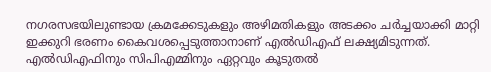നഗരസഭയിലുണ്ടായ ക്രമക്കേടുകളും അഴിമതികളും അടക്കം ചർച്ചയാക്കി മാറ്റി ഇക്കുറി ഭരണം കൈവശപ്പെടുത്താനാണ് എൽഡിഎഫ് ലക്ഷ്യമിടുന്നത്. എൽഡിഎഫിനും സിപിഎമ്മിനും ഏറ്റവും കൂടുതൽ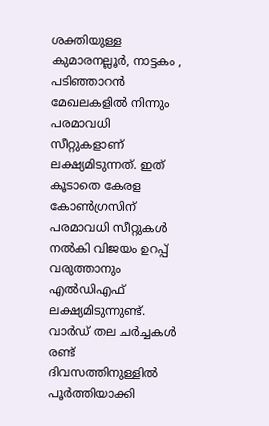ശക്തിയുള്ള കുമാരനല്ലൂർ, നാട്ടകം , പടിഞ്ഞാറൻ മേഖലകളിൽ നിന്നും പരമാവധി സീറ്റുകളാണ് ലക്ഷ്യമിടുന്നത്. ഇത് കൂടാതെ കേരള കോൺഗ്രസിന് പരമാവധി സീറ്റുകൾ നൽകി വിജയം ഉറപ്പ് വരുത്താനും എൽഡിഎഫ് ലക്ഷ്യമിടുന്നുണ്ട്. വാർഡ് തല ചർച്ചകൾ രണ്ട് ദിവസത്തിനുള്ളിൽ പൂർത്തിയാക്കി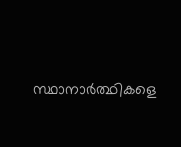സ്ഥാനാർത്ഥികളെ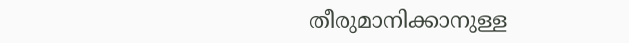തീരുമാനിക്കാനുള്ള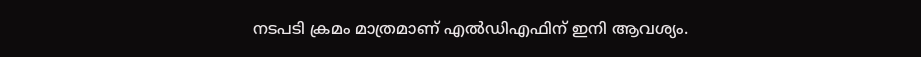നടപടി ക്രമം മാത്രമാണ് എൽഡിഎഫിന് ഇനി ആവശ്യം.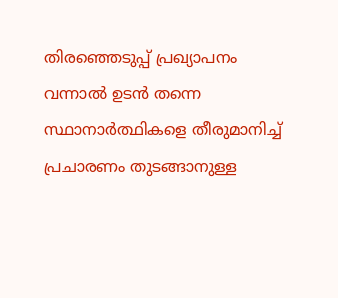തിരഞ്ഞെടുപ്പ് പ്രഖ്യാപനം വന്നാൽ ഉടൻ തന്നെ സ്ഥാനാർത്ഥികളെ തീരുമാനിച്ച് പ്രചാരണം തുടങ്ങാനുള്ള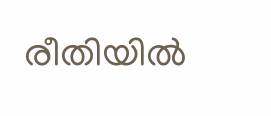രീതിയിൽ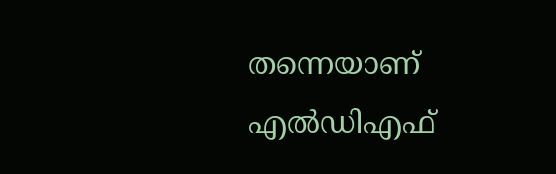തന്നെയാണ് എൽഡിഎഫ്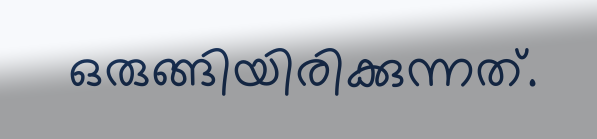ഒരുങ്ങിയിരിക്കുന്നത്.